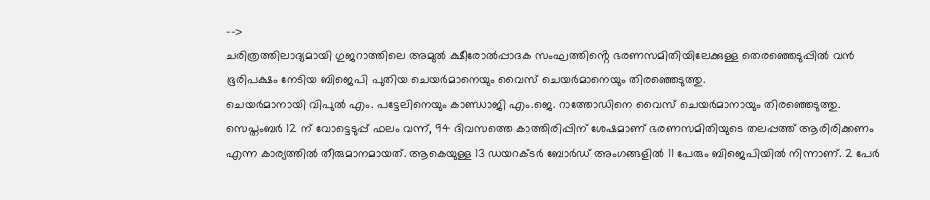-->
ചരിത്രത്തിലാദ്യമായി ഗുജറാത്തിലെ അമുൽ ക്ഷീരോൽപ്പാദക സംഘത്തിൻ്റെ ഭരണസമിതിയിലേക്കുള്ള തെരഞ്ഞെടുപ്പിൽ വൻ ഭൂരിപക്ഷം നേടിയ ബിജെപി പുതിയ ചെയർമാനെയും വൈസ് ചെയർമാനെയും തിരഞ്ഞെടുത്തു.
ചെയർമാനായി വിപുൽ എം. പട്ടേലിനെയും കാണ്ഡാജി എം.ജെ. റാത്തോഡിനെ വൈസ് ചെയർമാനായും തിരഞ്ഞെടുത്തു. സെപ്തംബർ 12 ന് വോട്ടെടുപ്പ് ഫലം വന്ന്, 94 ദിവസത്തെ കാത്തിരിപ്പിന് ശേഷമാണ് ഭരണസമിതിയുടെ തലപ്പത്ത് ആരിരിക്കണം എന്ന കാര്യത്തിൽ തീരുമാനമായത്. ആകെയുള്ള 13 ഡയറക്ടർ ബോർഡ് അംഗങ്ങളിൽ 11 പേരും ബിജെപിയിൽ നിന്നാണ്. 2 പേർ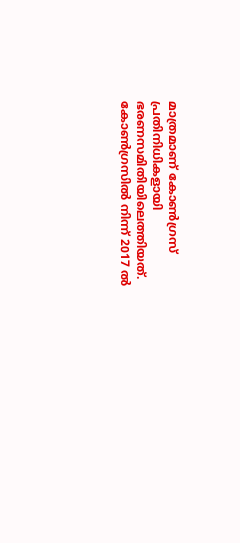മാത്രമാണ് കോൺഗ്രസ് പ്രതിനിധികളായി ഭരണസമിതിയിലെത്തിയത്.
കോൺഗ്രസിൽ നിന്ന് 2017 ൽ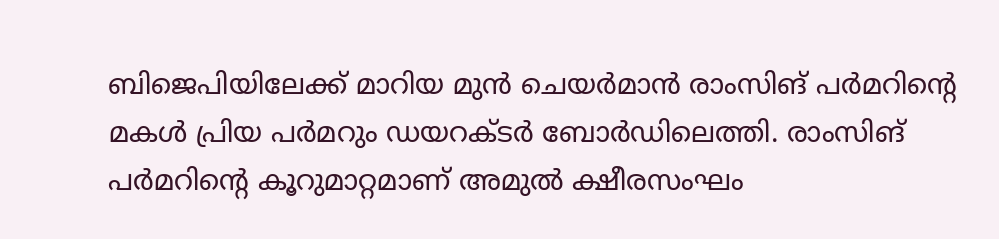ബിജെപിയിലേക്ക് മാറിയ മുൻ ചെയർമാൻ രാംസിങ് പർമറിന്റെ മകൾ പ്രിയ പർമറും ഡയറക്ടർ ബോർഡിലെത്തി. രാംസിങ് പർമറിൻ്റെ കൂറുമാറ്റമാണ് അമുൽ ക്ഷീരസംഘം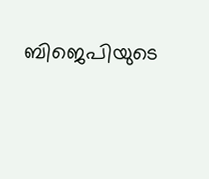ബിജെപിയുടെ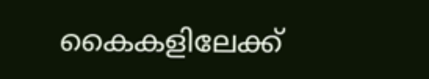കൈകളിലേക്ക്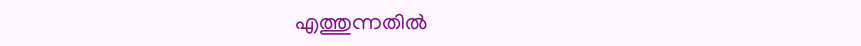എത്തുന്നതിൽ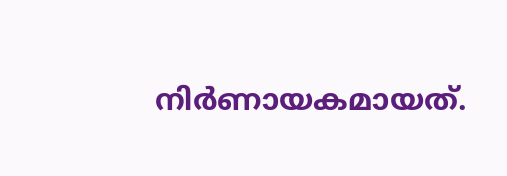നിർണായകമായത്.